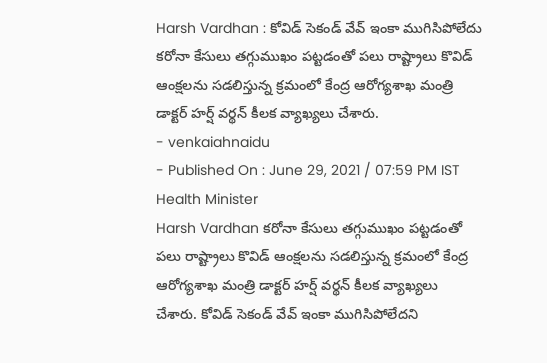Harsh Vardhan : కోవిడ్ సెకండ్ వేవ్ ఇంకా ముగిసిపోలేదు
కరోనా కేసులు తగ్గుముఖం పట్టడంతో పలు రాష్ట్రాలు కొవిడ్ ఆంక్షలను సడలిస్తున్న క్రమంలో కేంద్ర ఆరోగ్యశాఖ మంత్రి డాక్టర్ హర్ష్ వర్థన్ కీలక వ్యాఖ్యలు చేశారు.
- venkaiahnaidu
- Published On : June 29, 2021 / 07:59 PM IST
Health Minister
Harsh Vardhan కరోనా కేసులు తగ్గుముఖం పట్టడంతో పలు రాష్ట్రాలు కొవిడ్ ఆంక్షలను సడలిస్తున్న క్రమంలో కేంద్ర ఆరోగ్యశాఖ మంత్రి డాక్టర్ హర్ష్ వర్థన్ కీలక వ్యాఖ్యలు చేశారు. కోవిడ్ సెకండ్ వేవ్ ఇంకా ముగిసిపోలేదని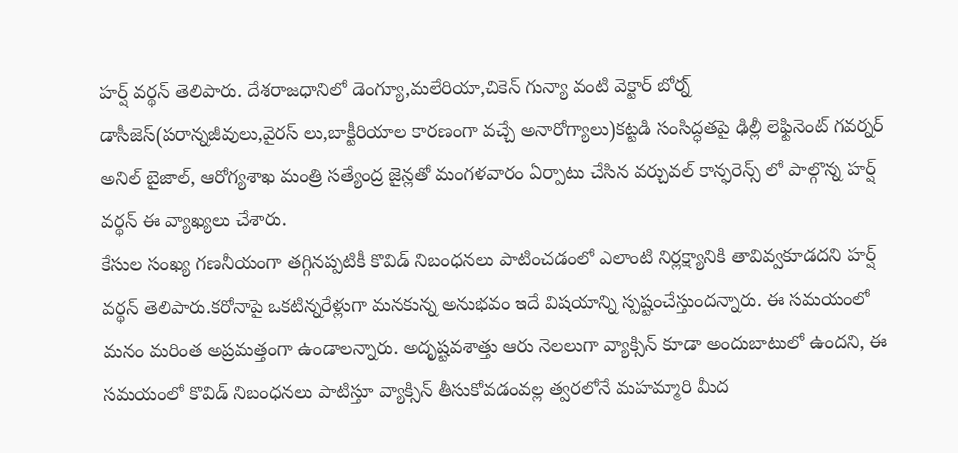హర్ష్ వర్థన్ తెలిపారు. దేశరాజధానిలో డెంగ్యూ,మలేరియా,చికెన్ గున్యా వంటి వెక్టార్ బోర్న్ డాసీజెస్(పరాన్నజీవులు,వైరస్ లు,బాక్టీరియాల కారణంగా వచ్చే అనారోగ్యాలు)కట్టడి సంసిద్ధతపై ఢిల్లీ లెఫ్టినెంట్ గవర్నర్ అనిల్ బైజాల్, ఆరోగ్యశాఖ మంత్రి సత్యేంద్ర జైన్లతో మంగళవారం ఏర్పాటు చేసిన వర్చువల్ కాన్ఫరెన్స్ లో పాల్గొన్న హర్ష్ వర్థన్ ఈ వ్యాఖ్యలు చేశారు.
కేసుల సంఖ్య గణనీయంగా తగ్గినప్పటికీ కొవిడ్ నిబంధనలు పాటించడంలో ఎలాంటి నిర్లక్ష్యానికి తావివ్వకూడదని హర్ష్ వర్థన్ తెలిపారు.కరోనాపై ఒకటిన్నరేళ్లుగా మనకున్న అనుభవం ఇదే విషయాన్ని స్పష్టంచేస్తుందన్నారు. ఈ సమయంలో మనం మరింత అప్రమత్తంగా ఉండాలన్నారు. అదృష్టవశాత్తు ఆరు నెలలుగా వ్యాక్సిన్ కూడా అందుబాటులో ఉందని, ఈ సమయంలో కొవిడ్ నిబంధనలు పాటిస్తూ వ్యాక్సిన్ తీసుకోవడంవల్ల త్వరలోనే మహమ్మారి మీద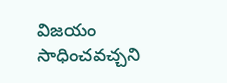విజయం సాధించవచ్చని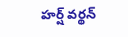హర్ష్ వర్థన్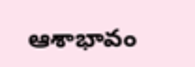ఆశాభావం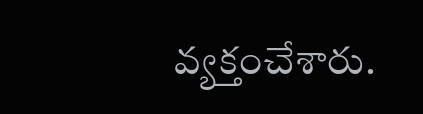వ్యక్తంచేశారు.